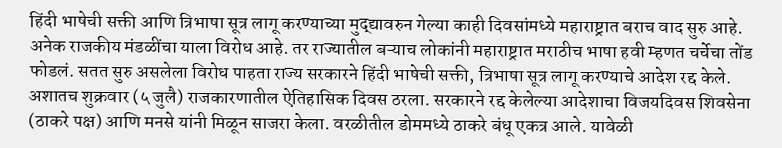हिंदी भाषेची सक्ती आणि त्रिभाषा सूत्र लागू करण्याच्या मुद्द्यावरुन गेल्या काही दिवसांमध्ये महाराष्ट्रात बराच वाद सुरु आहे. अनेक राजकीय मंडळींचा याला विरोध आहे. तर राज्यातील बऱ्याच लोकांनी महाराष्ट्रात मराठीच भाषा हवी म्हणत चर्चेचा तोंड फोडलं. सतत सुरु असलेला विरोध पाहता राज्य सरकारने हिंदी भाषेची सक्ती, त्रिभाषा सूत्र लागू करण्याचे आदेश रद्द केले. अशातच शुक्रवार (५ जुलै) राजकारणातील ऐतिहासिक दिवस ठरला. सरकारने रद्द केलेल्या आदेशाचा विजयदिवस शिवसेना (ठाकरे पक्ष) आणि मनसे यांनी मिळून साजरा केला. वरळीतील डोममध्ये ठाकरे बंधू एकत्र आले. यावेळी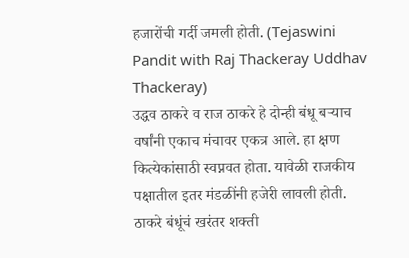हजारोंची गर्दी जमली होती. (Tejaswini Pandit with Raj Thackeray Uddhav Thackeray)
उद्धव ठाकरे व राज ठाकरे हे दोन्ही बंधू बऱ्याच वर्षांनी एकाच मंचावर एकत्र आले. हा क्षण कित्येकांसाठी स्वप्नवत होता. यावेळी राजकीय पक्षातील इतर मंडळींनी हजेरी लावली होती. ठाकरे बंधूंचं खरंतर शक्ती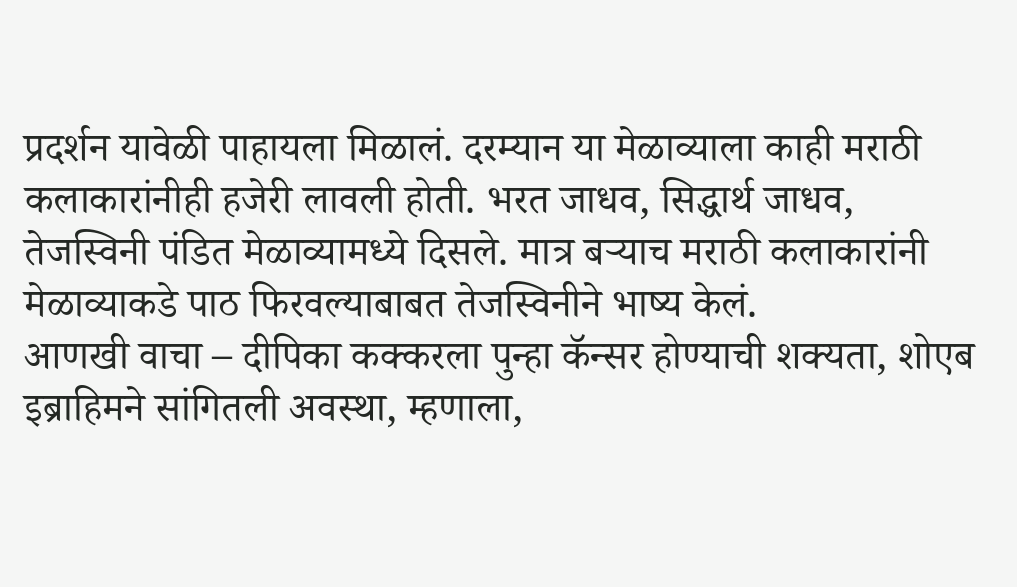प्रदर्शन यावेळी पाहायला मिळालं. दरम्यान या मेळाव्याला काही मराठी कलाकारांनीही हजेरी लावली होती. भरत जाधव, सिद्धार्थ जाधव, तेजस्विनी पंडित मेळाव्यामध्ये दिसले. मात्र बऱ्याच मराठी कलाकारांनी मेळाव्याकडे पाठ फिरवल्याबाबत तेजस्विनीने भाष्य केलं.
आणखी वाचा – दीपिका कक्करला पुन्हा कॅन्सर होण्याची शक्यता, शोएब इब्राहिमने सांगितली अवस्था, म्हणाला,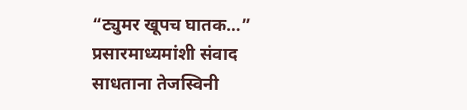“ट्युमर खूपच घातक…”
प्रसारमाध्यमांशी संवाद साधताना तेजस्विनी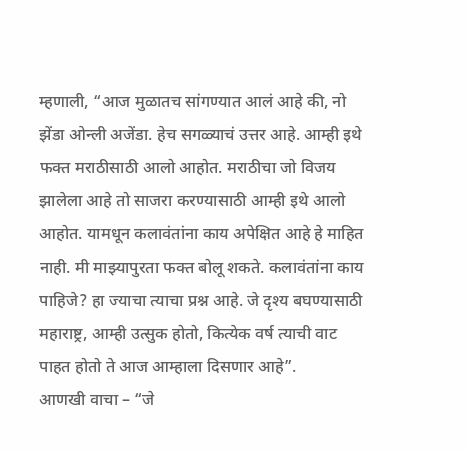म्हणाली, “आज मुळातच सांगण्यात आलं आहे की, नो झेंडा ओन्ली अजेंडा. हेच सगळ्याचं उत्तर आहे. आम्ही इथे फक्त मराठीसाठी आलो आहोत. मराठीचा जो विजय झालेला आहे तो साजरा करण्यासाठी आम्ही इथे आलो आहोत. यामधून कलावंतांना काय अपेक्षित आहे हे माहित नाही. मी माझ्यापुरता फक्त बोलू शकते. कलावंतांना काय पाहिजे? हा ज्याचा त्याचा प्रश्न आहे. जे दृश्य बघण्यासाठी महाराष्ट्र, आम्ही उत्सुक होतो, कित्येक वर्ष त्याची वाट पाहत होतो ते आज आम्हाला दिसणार आहे”.
आणखी वाचा – “जे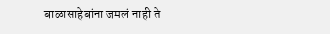बाळासाहेबांना जमलं नाही ते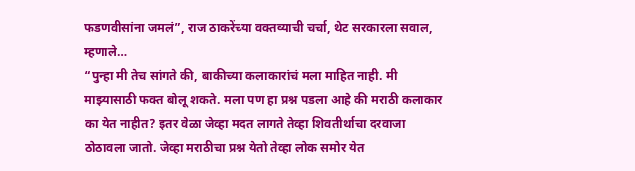फडणवीसांना जमलं”, राज ठाकरेंच्या वक्तव्याची चर्चा, थेट सरकारला सवाल, म्हणाले…
“पुन्हा मी तेच सांगते की, बाकीच्या कलाकारांचं मला माहित नाही. मी माझ्यासाठी फक्त बोलू शकते. मला पण हा प्रश्न पडला आहे की मराठी कलाकार का येत नाहीत? इतर वेळा जेव्हा मदत लागते तेव्हा शिवतीर्थाचा दरवाजा ठोठावला जातो. जेव्हा मराठीचा प्रश्न येतो तेव्हा लोक समोर येत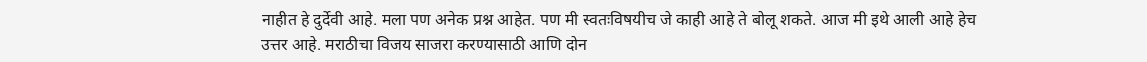नाहीत हे दुर्देवी आहे. मला पण अनेक प्रश्न आहेत. पण मी स्वतःविषयीच जे काही आहे ते बोलू शकते. आज मी इथे आली आहे हेच उत्तर आहे. मराठीचा विजय साजरा करण्यासाठी आणि दोन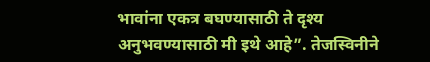भावांना एकत्र बघण्यासाठी ते दृश्य अनुभवण्यासाठी मी इथे आहे”. तेजस्विनीने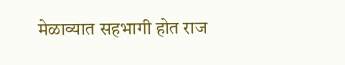मेळाव्यात सहभागी होत राज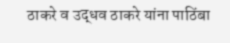ठाकरे व उद्धव ठाकरे यांना पाठिंबा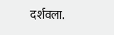दर्शवला.